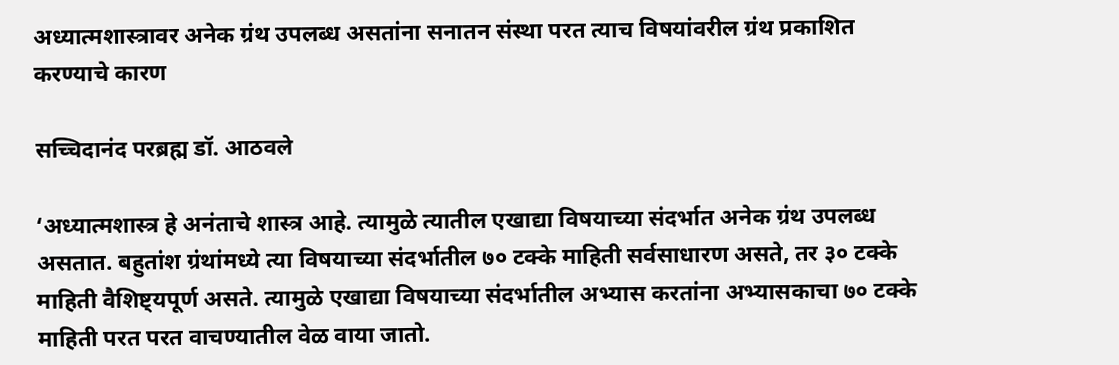अध्यात्मशास्त्रावर अनेक ग्रंथ उपलब्ध असतांना सनातन संस्था परत त्याच विषयांवरील ग्रंथ प्रकाशित करण्याचे कारण

सच्चिदानंद परब्रह्म डॉ. आठवले

‘अध्यात्मशास्त्र हे अनंताचे शास्त्र आहे. त्यामुळे त्यातील एखाद्या विषयाच्या संदर्भात अनेक ग्रंथ उपलब्ध असतात. बहुतांश ग्रंथांमध्ये त्या विषयाच्या संदर्भातील ७० टक्के माहिती सर्वसाधारण असते, तर ३० टक्के माहिती वैशिष्ट्यपूर्ण असते. त्यामुळे एखाद्या विषयाच्या संदर्भातील अभ्यास करतांना अभ्यासकाचा ७० टक्के माहिती परत परत वाचण्यातील वेळ वाया जातो.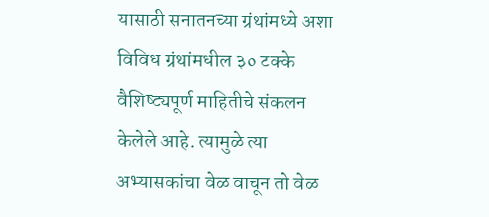यासाठी सनातनच्या ग्रंथांमध्ये अशा विविध ग्रंथांमधील ३० टक्के वैशिष्ट्यपूर्ण माहितीचे संकलन केलेले आहे. त्यामुळे त्या अभ्यासकांचा वेळ वाचून तो वेळ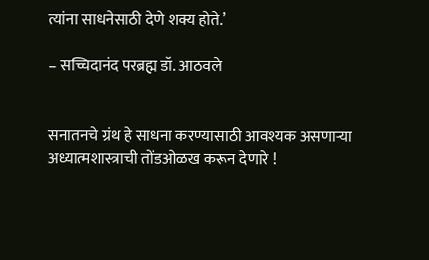त्यांना साधनेसाठी देणे शक्य होते.’

– सच्चिदानंद परब्रह्म डॉ. आठवले


सनातनचे ग्रंथ हे साधना करण्यासाठी आवश्यक असणार्‍या अध्यात्मशास्त्राची तोंडओळख करून देणारे !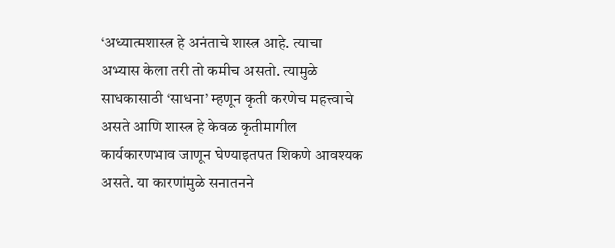‘अध्यात्मशास्त्र हे अनंताचे शास्त्र आहे. त्याचा अभ्यास केला तरी तो कमीच असतो. त्यामुळे साधकासाठी ‘साधना’ म्हणून कृती करणेच महत्त्वाचे असते आणि शास्त्र हे केवळ कृतीमागील कार्यकारणभाव जाणून घेण्याइतपत शिकणे आवश्यक असते. या कारणांमुळे सनातनने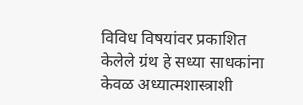विविध विषयांवर प्रकाशित केलेले ग्रंथ हे सध्या साधकांना केवळ अध्यात्मशास्त्राशी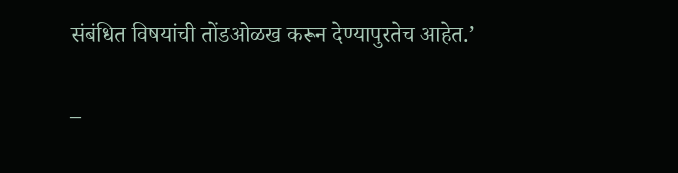संबंधित विषयांची तोंडओळख करून देण्यापुरतेच आहेत.’

–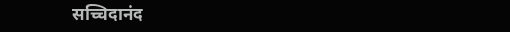सच्चिदानंद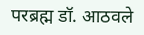परब्रह्म डॉ. आठवले